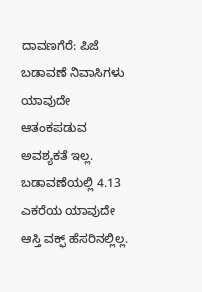ದಾವಣಗೆರೆ: ಪಿಜೆ ಬಡಾವಣೆ ನಿವಾಸಿಗಳು ಯಾವುದೇ ಆತಂಕಪಡುವ ಅವಶ್ಯಕತೆ ಇಲ್ಲ. ಬಡಾವಣೆಯಲ್ಲಿ 4.13 ಎಕರೆಯ ಯಾವುದೇ ಆಸ್ತಿ ವಕ್ಫ್ ಹೆಸರಿನಲ್ಲಿಲ್ಲ.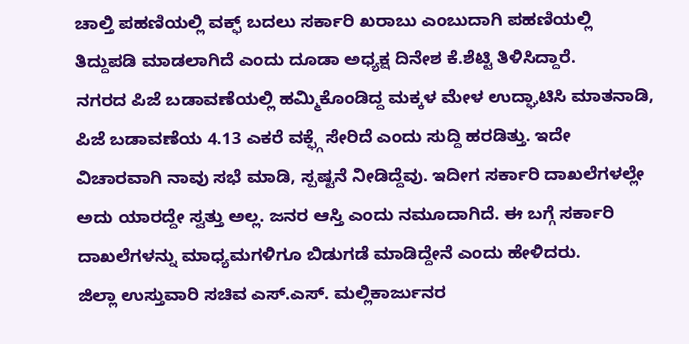ಚಾಲ್ತಿ ಪಹಣಿಯಲ್ಲಿ ವಕ್ಫ್ ಬದಲು ಸರ್ಕಾರಿ ಖರಾಬು ಎಂಬುದಾಗಿ ಪಹಣಿಯಲ್ಲಿ ತಿದ್ದುಪಡಿ ಮಾಡಲಾಗಿದೆ ಎಂದು ದೂಡಾ ಅಧ್ಯಕ್ಷ ದಿನೇಶ ಕೆ.ಶೆಟ್ಟಿ ತಿಳಿಸಿದ್ದಾರೆ.
ನಗರದ ಪಿಜೆ ಬಡಾವಣೆಯಲ್ಲಿ ಹಮ್ಮಿಕೊಂಡಿದ್ದ ಮಕ್ಕಳ ಮೇಳ ಉದ್ಘಾಟಿಸಿ ಮಾತನಾಡಿ, ಪಿಜೆ ಬಡಾವಣೆಯ 4.13 ಎಕರೆ ವಕ್ಫ್ಗೆ ಸೇರಿದೆ ಎಂದು ಸುದ್ದಿ ಹರಡಿತ್ತು. ಇದೇ ವಿಚಾರವಾಗಿ ನಾವು ಸಭೆ ಮಾಡಿ, ಸ್ಪಷ್ಟನೆ ನೀಡಿದ್ದೆವು. ಇದೀಗ ಸರ್ಕಾರಿ ದಾಖಲೆಗಳಲ್ಲೇ ಅದು ಯಾರದ್ದೇ ಸ್ವತ್ತು ಅಲ್ಲ. ಜನರ ಆಸ್ತಿ ಎಂದು ನಮೂದಾಗಿದೆ. ಈ ಬಗ್ಗೆ ಸರ್ಕಾರಿ ದಾಖಲೆಗಳನ್ನು ಮಾಧ್ಯಮಗಳಿಗೂ ಬಿಡುಗಡೆ ಮಾಡಿದ್ದೇನೆ ಎಂದು ಹೇಳಿದರು.
ಜಿಲ್ಲಾ ಉಸ್ತುವಾರಿ ಸಚಿವ ಎಸ್.ಎಸ್. ಮಲ್ಲಿಕಾರ್ಜುನರ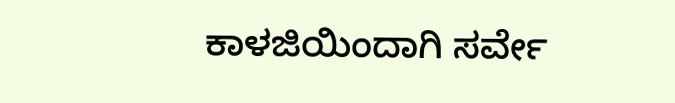ಕಾಳಜಿಯಿಂದಾಗಿ ಸರ್ವೇ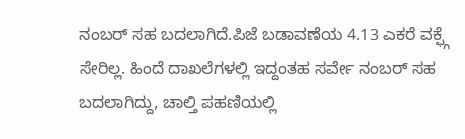ನಂಬರ್ ಸಹ ಬದಲಾಗಿದೆ.ಪಿಜೆ ಬಡಾವಣೆಯ 4.13 ಎಕರೆ ವಕ್ಫ್ಗೆ ಸೇರಿಲ್ಲ. ಹಿಂದೆ ದಾಖಲೆಗಳಲ್ಲಿ ಇದ್ದಂತಹ ಸರ್ವೇ ನಂಬರ್ ಸಹ ಬದಲಾಗಿದ್ದು, ಚಾಲ್ತಿ ಪಹಣಿಯಲ್ಲಿ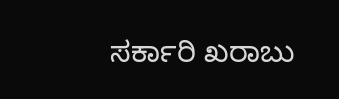ಸರ್ಕಾರಿ ಖರಾಬು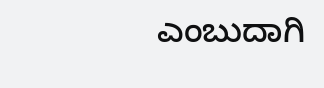ಎಂಬುದಾಗಿ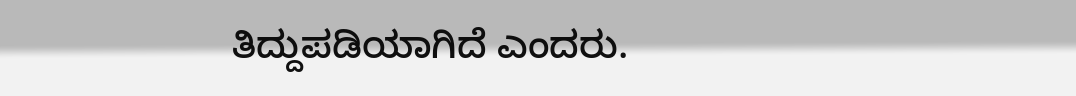ತಿದ್ದುಪಡಿಯಾಗಿದೆ ಎಂದರು.